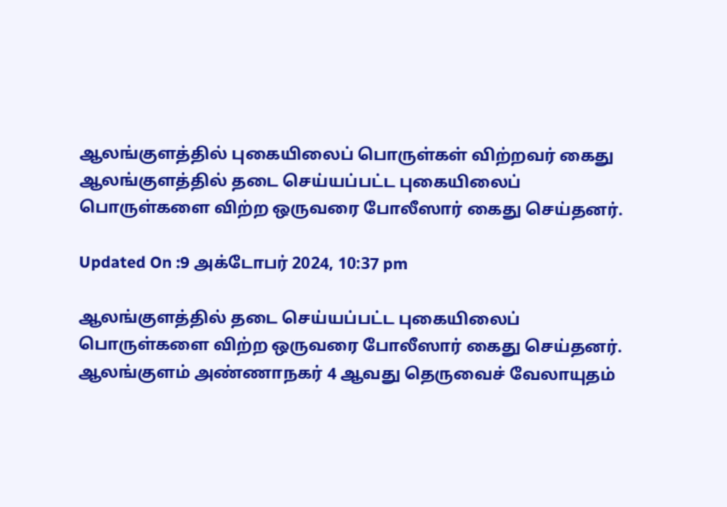ஆலங்குளத்தில் புகையிலைப் பொருள்கள் விற்றவர் கைது
ஆலங்குளத்தில் தடை செய்யப்பட்ட புகையிலைப் பொருள்களை விற்ற ஒருவரை போலீஸார் கைது செய்தனர்.

Updated On :9 அக்டோபர் 2024, 10:37 pm

ஆலங்குளத்தில் தடை செய்யப்பட்ட புகையிலைப் பொருள்களை விற்ற ஒருவரை போலீஸார் கைது செய்தனர்.
ஆலங்குளம் அண்ணாநகர் 4 ஆவது தெருவைச் வேலாயுதம்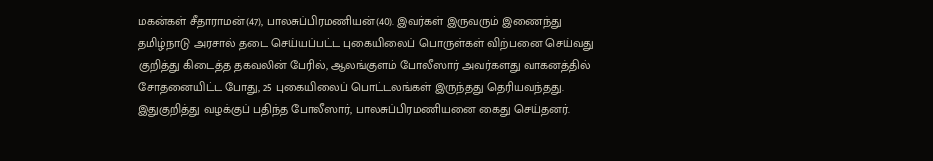மகன்கள் சீதாராமன்(47), பாலசுப்பிரமணியன்(40). இவர்கள் இருவரும் இணைந்து தமிழ்நாடு அரசால் தடை செய்யப்பட்ட புகையிலைப் பொருள்கள் விற்பனை செய்வது குறித்து கிடைத்த தகவலின் பேரில், ஆலங்குளம் போலீஸார் அவர்களது வாகனத்தில் சோதனையிட்ட போது, 25 புகையிலைப் பொட்டலங்கள் இருந்தது தெரியவந்தது.
இதுகுறித்து வழக்குப் பதிந்த போலீஸார், பாலசுப்பிரமணியனை கைது செய்தனர்.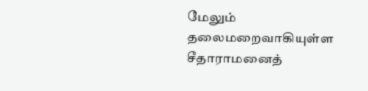மேலும் தலைமறைவாகியுள்ள சீதாராமனைத்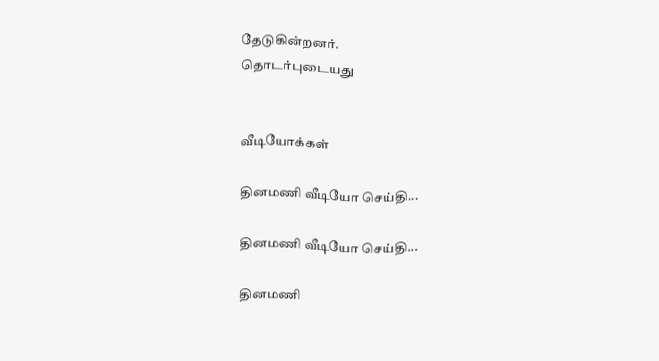தேடுகின்றனர்.
தொடர்புடையது


வீடியோக்கள்

தினமணி வீடியோ செய்தி...

தினமணி வீடியோ செய்தி...

தினமணி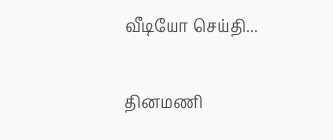வீடியோ செய்தி...

தினமணி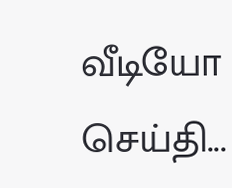வீடியோ செய்தி...